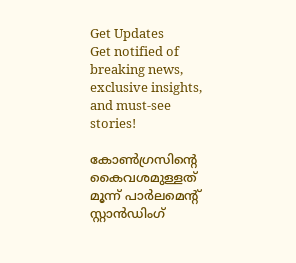Get Updates
Get notified of breaking news, exclusive insights, and must-see stories!

കോണ്‍ഗ്രസിന്റെ കൈവശമുള്ളത് മൂന്ന് പാര്‍ലമെന്റ് സ്റ്റാന്‍ഡിംഗ്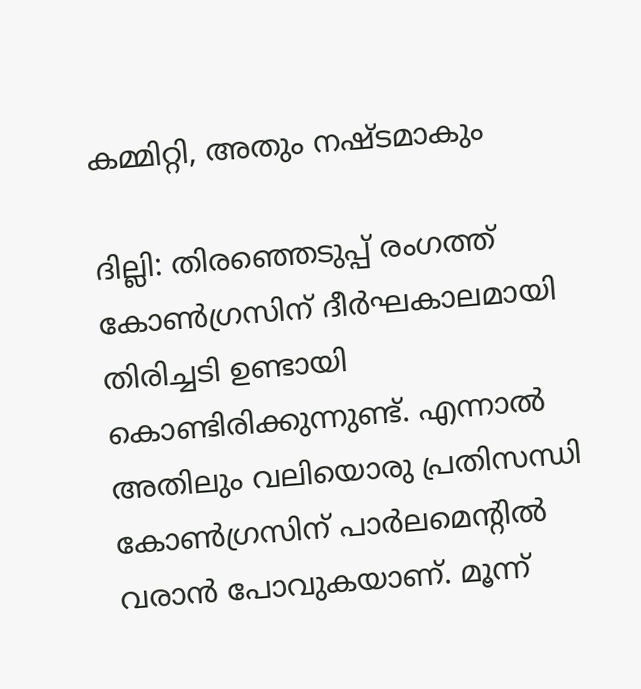കമ്മിറ്റി, അതും നഷ്ടമാകും

ദില്ലി: തിരഞ്ഞെടുപ്പ് രംഗത്ത് കോണ്‍ഗ്രസിന് ദീര്‍ഘകാലമായി തിരിച്ചടി ഉണ്ടായി കൊണ്ടിരിക്കുന്നുണ്ട്. എന്നാല്‍ അതിലും വലിയൊരു പ്രതിസന്ധി കോണ്‍ഗ്രസിന് പാര്‍ലമെന്റില്‍ വരാന്‍ പോവുകയാണ്. മൂന്ന്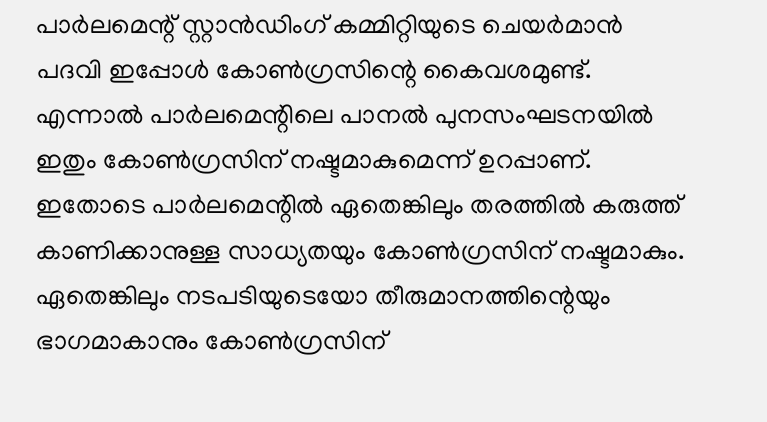പാര്‍ലമെന്റ് സ്റ്റാന്‍ഡിംഗ് കമ്മിറ്റിയുടെ ചെയര്‍മാന്‍ പദവി ഇപ്പോള്‍ കോണ്‍ഗ്രസിന്റെ കൈവശമുണ്ട്. എന്നാല്‍ പാര്‍ലമെന്റിലെ പാനല്‍ പുനസംഘടനയില്‍ ഇതും കോണ്‍ഗ്രസിന് നഷ്ടമാകുമെന്ന് ഉറപ്പാണ്. ഇതോടെ പാര്‍ലമെന്റില്‍ ഏതെങ്കിലും തരത്തില്‍ കരുത്ത് കാണിക്കാനുള്ള സാധ്യതയും കോണ്‍ഗ്രസിന് നഷ്ടമാകും. ഏതെങ്കിലും നടപടിയുടെയോ തീരുമാനത്തിന്റെയും ഭാഗമാകാനും കോണ്‍ഗ്രസിന്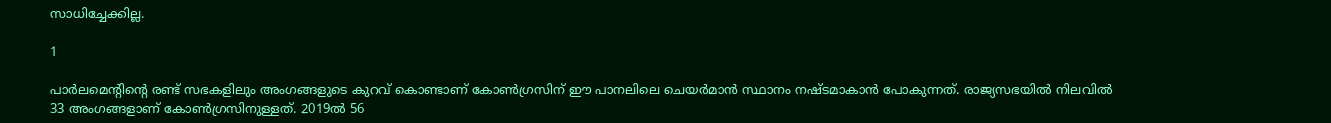സാധിച്ചേക്കില്ല.

1

പാര്‍ലമെന്റിന്റെ രണ്ട് സഭകളിലും അംഗങ്ങളുടെ കുറവ് കൊണ്ടാണ് കോണ്‍ഗ്രസിന് ഈ പാനലിലെ ചെയര്‍മാന്‍ സ്ഥാനം നഷ്ടമാകാന്‍ പോകുന്നത്. രാജ്യസഭയില്‍ നിലവില്‍ 33 അംഗങ്ങളാണ് കോണ്‍ഗ്രസിനുള്ളത്. 2019ല്‍ 56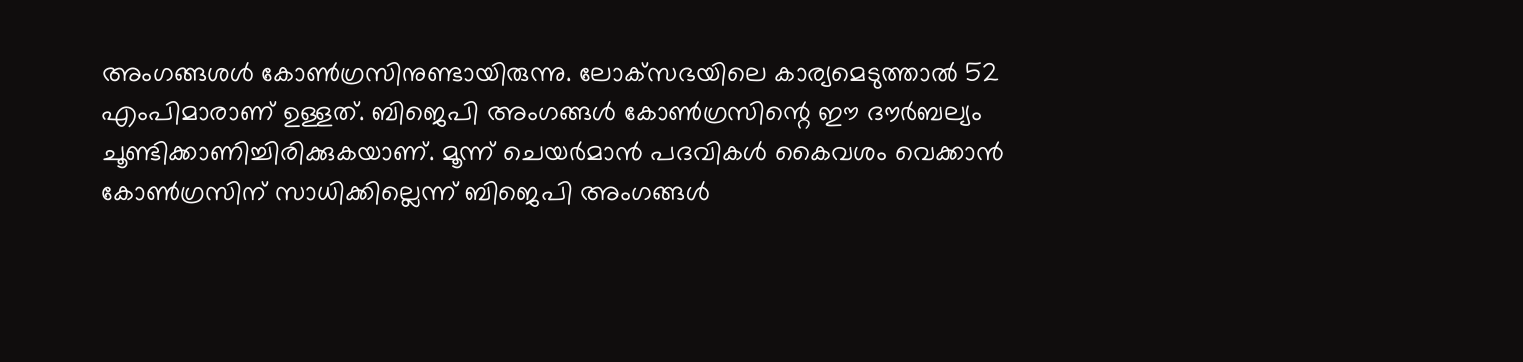അംഗങ്ങശള്‍ കോണ്‍ഗ്രസിനുണ്ടായിരുന്നു. ലോക്‌സഭയിലെ കാര്യമെടുത്താല്‍ 52 എംപിമാരാണ് ഉള്ളത്. ബിജെപി അംഗങ്ങള്‍ കോണ്‍ഗ്രസിന്റെ ഈ ദൗര്‍ബല്യം ചൂണ്ടിക്കാണിച്ചിരിക്കുകയാണ്. മൂന്ന് ചെയര്‍മാന്‍ പദവികള്‍ കൈവശം വെക്കാന്‍ കോണ്‍ഗ്രസിന് സാധിക്കില്ലെന്ന് ബിജെപി അംഗങ്ങള്‍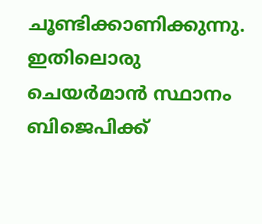ചൂണ്ടിക്കാണിക്കുന്നു. ഇതിലൊരു ചെയര്‍മാന്‍ സ്ഥാനം ബിജെപിക്ക്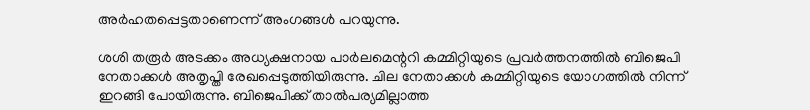അര്‍ഹതപ്പെട്ടതാണെന്ന് അംഗങ്ങള്‍ പറയുന്നു.

ശശി തരൂര്‍ അടക്കം അധ്യക്ഷനായ പാര്‍ലമെന്ററി കമ്മിറ്റിയുടെ പ്രവര്‍ത്തനത്തില്‍ ബിജെപി നേതാക്കള്‍ അതൃപ്തി രേഖപ്പെടുത്തിയിരുന്നു. ചില നേതാക്കള്‍ കമ്മിറ്റിയുടെ യോഗത്തില്‍ നിന്ന് ഇറങ്ങി പോയിരുന്നു. ബിജെപിക്ക് താല്‍പര്യമില്ലാത്ത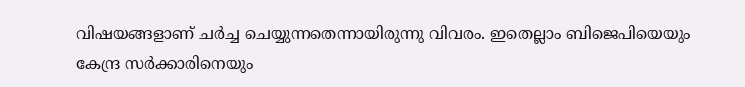വിഷയങ്ങളാണ് ചര്‍ച്ച ചെയ്യുന്നതെന്നായിരുന്നു വിവരം. ഇതെല്ലാം ബിജെപിയെയും കേന്ദ്ര സര്‍ക്കാരിനെയും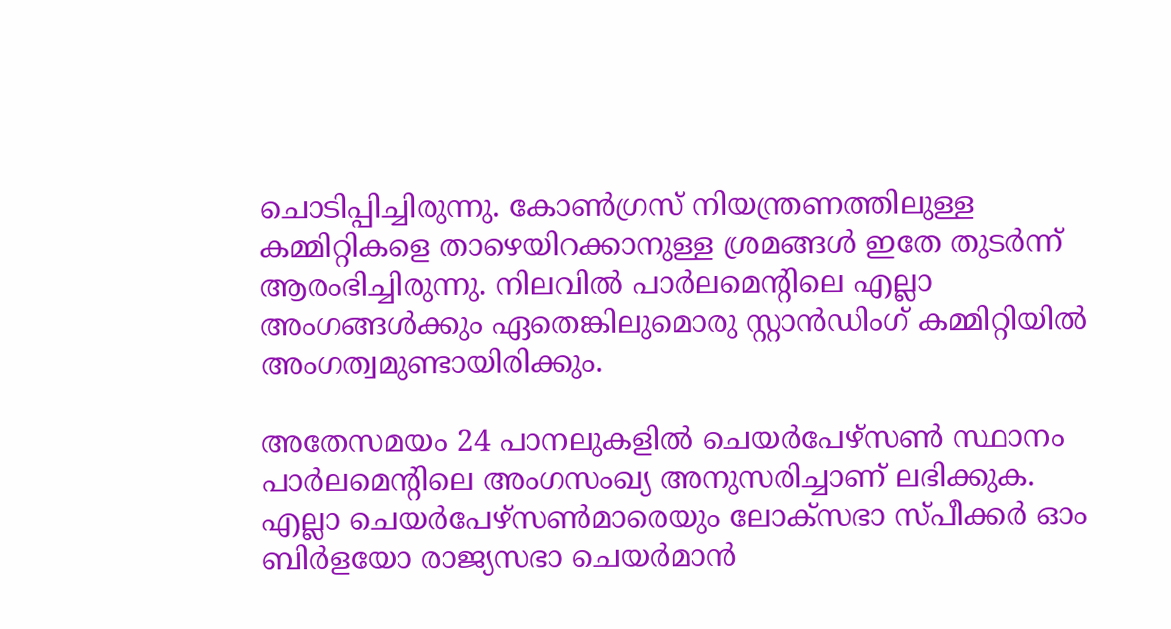ചൊടിപ്പിച്ചിരുന്നു. കോണ്‍ഗ്രസ് നിയന്ത്രണത്തിലുള്ള കമ്മിറ്റികളെ താഴെയിറക്കാനുള്ള ശ്രമങ്ങള്‍ ഇതേ തുടര്‍ന്ന് ആരംഭിച്ചിരുന്നു. നിലവില്‍ പാര്‍ലമെന്റിലെ എല്ലാ അംഗങ്ങള്‍ക്കും ഏതെങ്കിലുമൊരു സ്റ്റാന്‍ഡിംഗ് കമ്മിറ്റിയില്‍ അംഗത്വമുണ്ടായിരിക്കും.

അതേസമയം 24 പാനലുകളില്‍ ചെയര്‍പേഴ്‌സണ്‍ സ്ഥാനം പാര്‍ലമെന്റിലെ അംഗസംഖ്യ അനുസരിച്ചാണ് ലഭിക്കുക. എല്ലാ ചെയര്‍പേഴ്‌സണ്‍മാരെയും ലോക്‌സഭാ സ്പീക്കര്‍ ഓം ബിര്‍ളയോ രാജ്യസഭാ ചെയര്‍മാന്‍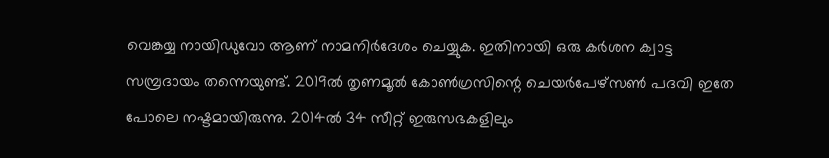വെങ്കയ്യ നായിഡുവോ ആണ് നാമനിര്‍ദേശം ചെയ്യുക. ഇതിനായി ഒരു കര്‍ശന ക്വാട്ട സമ്പ്രദായം തന്നെയുണ്ട്. 2019ല്‍ തൃണമൂല്‍ കോണ്‍ഗ്രസിന്റെ ചെയര്‍പേഴ്‌സണ്‍ പദവി ഇതേ പോലെ നഷ്ടമായിരുന്നു. 2014ല്‍ 34 സീറ്റ് ഇരുസഭകളിലും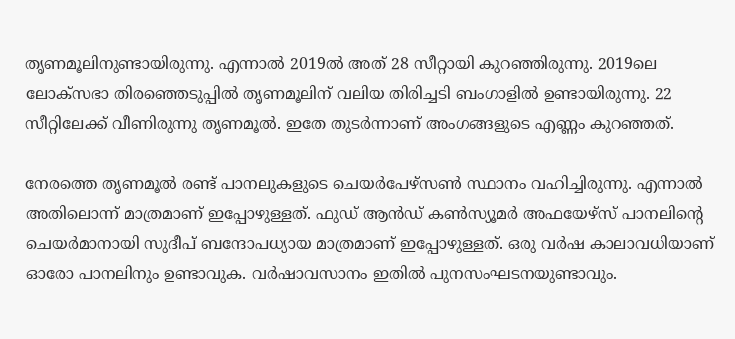തൃണമൂലിനുണ്ടായിരുന്നു. എന്നാല്‍ 2019ല്‍ അത് 28 സീറ്റായി കുറഞ്ഞിരുന്നു. 2019ലെ ലോക്‌സഭാ തിരഞ്ഞെടുപ്പില്‍ തൃണമൂലിന് വലിയ തിരിച്ചടി ബംഗാളില്‍ ഉണ്ടായിരുന്നു. 22 സീറ്റിലേക്ക് വീണിരുന്നു തൃണമൂല്‍. ഇതേ തുടര്‍ന്നാണ് അംഗങ്ങളുടെ എണ്ണം കുറഞ്ഞത്.

നേരത്തെ തൃണമൂല്‍ രണ്ട് പാനലുകളുടെ ചെയര്‍പേഴ്‌സണ്‍ സ്ഥാനം വഹിച്ചിരുന്നു. എന്നാല്‍ അതിലൊന്ന് മാത്രമാണ് ഇപ്പോഴുള്ളത്. ഫുഡ് ആന്‍ഡ് കണ്‍സ്യൂമര്‍ അഫയേഴ്‌സ് പാനലിന്റെ ചെയര്‍മാനായി സുദീപ് ബന്ദോപധ്യായ മാത്രമാണ് ഇപ്പോഴുള്ളത്. ഒരു വര്‍ഷ കാലാവധിയാണ് ഓരോ പാനലിനും ഉണ്ടാവുക. വര്‍ഷാവസാനം ഇതില്‍ പുനസംഘടനയുണ്ടാവും.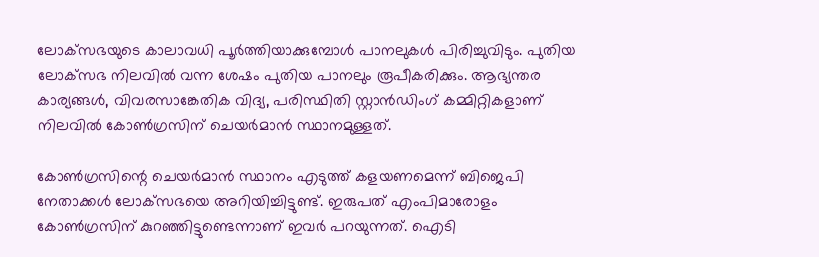ലോക്‌സഭയുടെ കാലാവധി പൂര്‍ത്തിയാക്കുമ്പോള്‍ പാനലുകള്‍ പിരിച്ചുവിടും. പുതിയ ലോക്‌സഭ നിലവില്‍ വന്ന ശേഷം പുതിയ പാനലും രൂപീകരിക്കും. ആഭ്യന്തര കാര്യങ്ങള്‍, വിവരസാങ്കേതിക വിദ്യ, പരിസ്ഥിതി സ്റ്റാന്‍ഡിംഗ് കമ്മിറ്റികളാണ് നിലവില്‍ കോണ്‍ഗ്രസിന് ചെയര്‍മാന്‍ സ്ഥാനമുള്ളത്.

കോണ്‍ഗ്രസിന്റെ ചെയര്‍മാന്‍ സ്ഥാനം എടുത്ത് കളയണമെന്ന് ബിജെപി നേതാക്കള്‍ ലോക്‌സഭയെ അറിയിച്ചിട്ടുണ്ട്. ഇരുപത് എംപിമാരോളം കോണ്‍ഗ്രസിന് കുറഞ്ഞിട്ടുണ്ടെന്നാണ് ഇവര്‍ പറയുന്നത്. ഐടി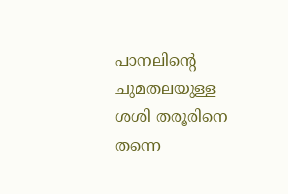പാനലിന്റെ ചുമതലയുള്ള ശശി തരൂരിനെ തന്നെ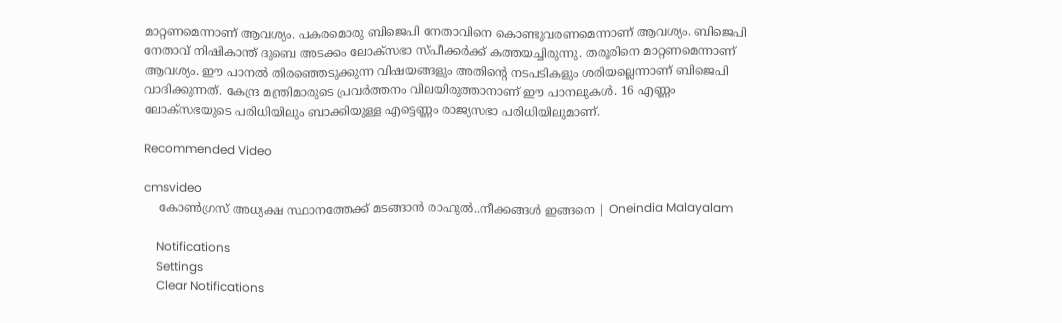മാറ്റണമെന്നാണ് ആവശ്യം. പകരമൊരു ബിജെപി നേതാവിനെ കൊണ്ടുവരണമെന്നാണ് ആവശ്യം. ബിജെപി നേതാവ് നിഷികാന്ത് ദുബെ അടക്കം ലോക്‌സഭാ സ്പീക്കര്‍ക്ക് കത്തയച്ചിരുന്നു. തരൂരിനെ മാറ്റണമെന്നാണ് ആവശ്യം. ഈ പാനല്‍ തിരഞ്ഞെടുക്കുന്ന വിഷയങ്ങളും അതിന്റെ നടപടികളും ശരിയല്ലെന്നാണ് ബിജെപി വാദിക്കുന്നത്. കേന്ദ്ര മന്ത്രിമാരുടെ പ്രവര്‍ത്തനം വിലയിരുത്താനാണ് ഈ പാനലുകള്‍. 16 എണ്ണം ലോക്‌സഭയുടെ പരിധിയിലും ബാക്കിയുള്ള എട്ടെണ്ണം രാജ്യസഭാ പരിധിയിലുമാണ്.

Recommended Video

cmsvideo
    കോൺഗ്രസ് അധ്യക്ഷ സ്ഥാനത്തേക്ക് മടങ്ങാന്‍ രാഹുല്‍..നീക്കങ്ങൾ ഇങ്ങനെ | Oneindia Malayalam

    Notifications
    Settings
    Clear Notifications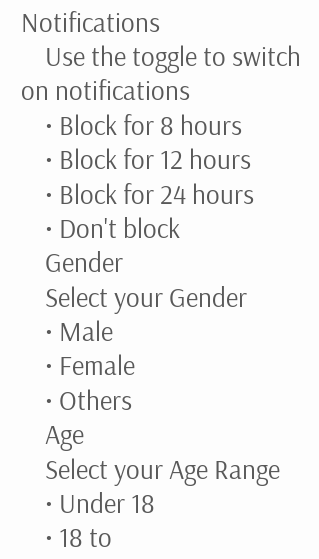Notifications
    Use the toggle to switch on notifications
    • Block for 8 hours
    • Block for 12 hours
    • Block for 24 hours
    • Don't block
    Gender
    Select your Gender
    • Male
    • Female
    • Others
    Age
    Select your Age Range
    • Under 18
    • 18 to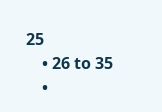25
    • 26 to 35
    •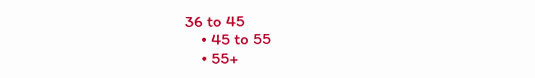36 to 45
    • 45 to 55
    • 55+